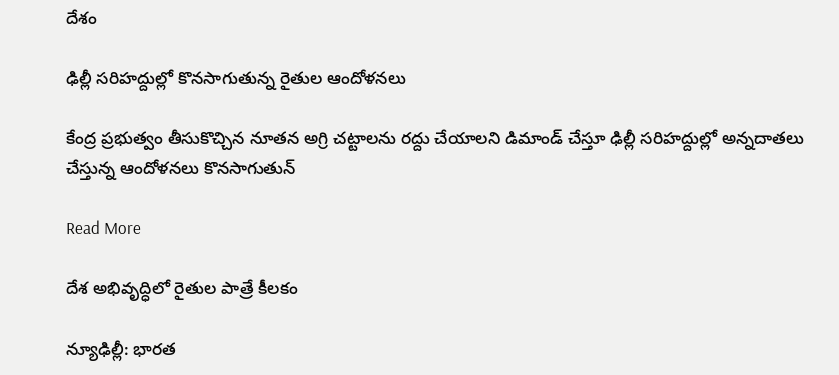దేశం

ఢిల్లీ సరిహద్దుల్లో కొనసాగుతున్న రైతుల ఆందోళనలు

కేంద్ర ప్ర‌భుత్వం తీసుకొచ్చిన నూత‌న అగ్రి చ‌ట్టాల‌ను ర‌ద్దు చేయాల‌ని డిమాండ్ చేస్తూ ఢిల్లీ సరిహ‌ద్దుల్లో అన్న‌దాత‌లు చేస్తున్న ఆందోళ‌న‌లు కొన‌సాగుతున్

Read More

దేశ అభివృద్ధిలో రైతుల పాత్రే కీలకం

న్యూఢిల్లీ: భారత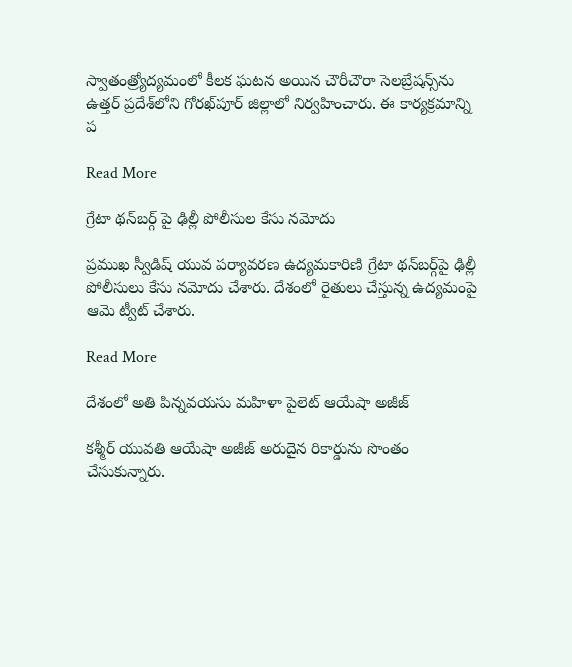స్వాతంత్ర్యోద్యమంలో కీలక ఘటన అయిన చౌరీచౌరా సెలబ్రేషన్స్‌‌ను ఉత్తర్ ప్రదేశ్‌‌లోని గోరఖ్‌పూర్ జిల్లాలో నిర్వహించారు. ఈ కార్యక్రమాన్ని ప

Read More

గ్రేటా థన్‌బర్గ్‌ పై ఢిల్లీ పోలీసుల కేసు నమోదు

ప్రముఖ స్వీడిష్‌ యువ పర్యావరణ ఉద్యమకారిణి గ్రేటా థన్‌బర్గ్‌పై ఢిల్లీ పోలీసులు కేసు నమోదు చేశారు. దేశంలో రైతులు చేస్తున్న ఉద్యమంపై ఆమె ట్వీట్‌ చేశారు.

Read More

దేశంలో అతి పిన్నవయసు మహిళా పైలెట్ ఆయేషా అజీజ్

కశ్మీర్ యువతి ఆయేషా అజీజ్ అరుదైన రికార్డును సొంతం చేసుకున్నారు.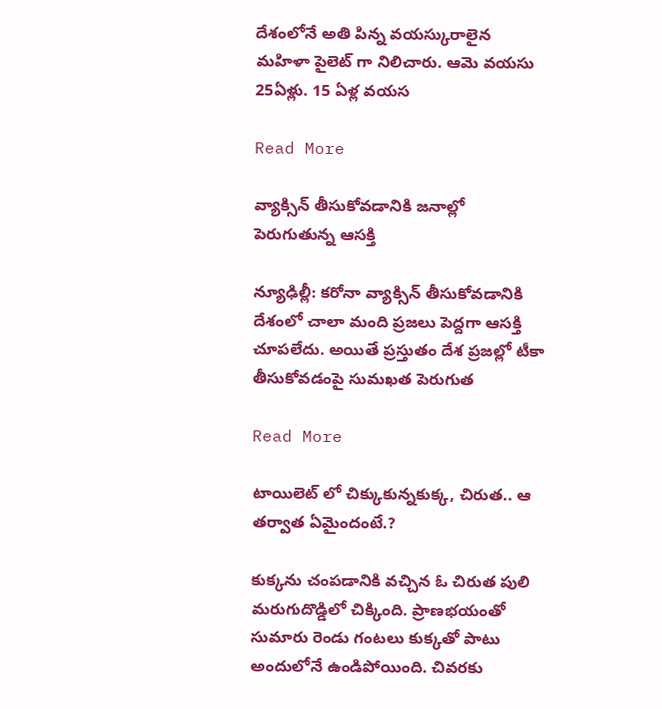దేశంలోనే అతి పిన్న వయస్కురాలైన మహిళా పైలెట్ గా నిలిచారు. ఆమె వయసు 25ఏళ్లు. 15 ఏళ్ల వయస

Read More

వ్యాక్సిన్ తీసుకోవడానికి జనాల్లో పెరుగుతున్న ఆసక్తి

న్యూఢిల్లీ: కరోనా వ్యాక్సిన్ తీసుకోవడానికి దేశంలో చాలా మంది ప్రజలు పెద్దగా ఆసక్తి చూపలేదు. అయితే ప్రస్తుతం దేశ ప్రజల్లో టీకా తీసుకోవడంపై సుమఖత పెరుగుత

Read More

టాయిలెట్ లో చిక్కుకున్నకుక్క, చిరుత.. ఆ తర్వాత ఏమైందంటే.?

కుక్కను చంపడానికి వచ్చిన ఓ చిరుత పులి  మరుగుదొడ్డిలో చిక్కింది. ప్రాణభయంతో సుమారు రెండు గంటలు కుక్కతో పాటు అందులోనే ఉండిపోయింది. చివరకు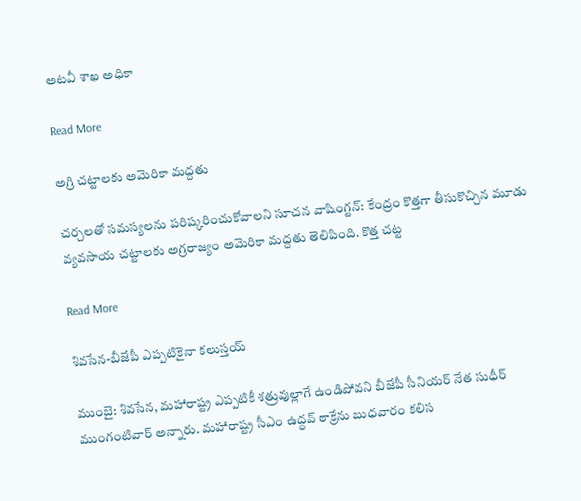అటవీ శాఖ అధికా

Read More

అగ్రి చట్టాలకు అమెరికా మద్దతు

చర్చలతో సమస్యలను పరిష్కరించుకోవాలని సూచన వాషింగ్టన్: కేంద్రం కొత్తగా తీసుకొచ్చిన మూడు వ్యవసాయ చట్టాలకు అగ్రరాజ్యం అమెరికా మద్దతు తెలిపింది. కొత్త చట్ట

Read More

శివసేన-బీజేపీ ఎప్పటికైనా కలుస్తయ్

ముంబై: శివసేన, మహారాష్ట్ర ఎప్పటికీ శత్రువుల్లాగే ఉండిపోవని బీజేపీ సీనియర్ నేత సుధీర్ ముంగంటివార్ అన్నారు. మహారాష్ట్ర సీఎం ఉద్ధవ్ ఠాక్రేను బుధవారం కలిస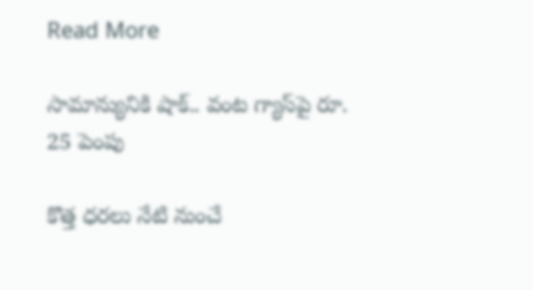Read More

సామాన్యునికి షాక్.. వంట గ్యాస్‌పై రూ. 25 పెంపు

కొత్త ధరలు నేటి నుంచే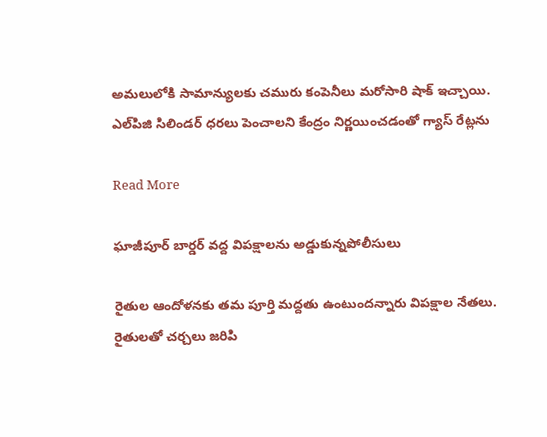అమలులోకి సామాన్యులకు చమురు కంపెనీలు మరోసారి షాక్ ఇచ్చాయి. ఎల్‌పిజి సిలిండర్‌ ధరలు పెంచాలని కేంద్రం నిర్ణయించడంతో గ్యాస్ రేట్లను

Read More

ఘాజీపూర్ బార్డర్ వద్ద విపక్షాలను అడ్డుకున్నపోలీసులు

రైతుల ఆందోళనకు తమ పూర్తి మద్దతు ఉంటుందన్నారు విపక్షాల నేతలు. రైతులతో చర్చలు జరిపి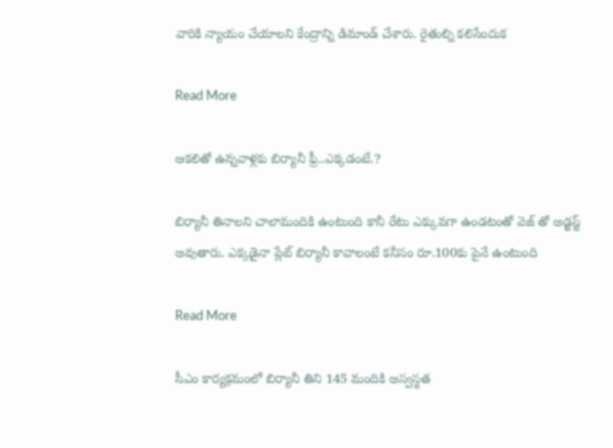వారికి న్యాయం చేయాలని కేంద్రాన్ని డిమాండ్ చేశారు. రైతుల్ని కలిసేందుక

Read More

ఆకలితో ఉన్నవాళ్లకు బిర్యానీ ఫ్రీ..ఎక్కడంటే.?

బిర్యానీ తినాలని చాలామందికి ఉంటుంది కానీ రేటు ఎక్కువగా ఉండటంతో వెజ్ తో అడ్జస్ట్ అవుతారు. ఎక్కడైనా ప్లేట్ బిర్యానీ కావాలంటే కనీసం రూ.100కు పైనే ఉంటుంది

Read More

సీఎం కార్యక్రమంలో బిర్యానీ తిని 145 మందికి అస్వస్థత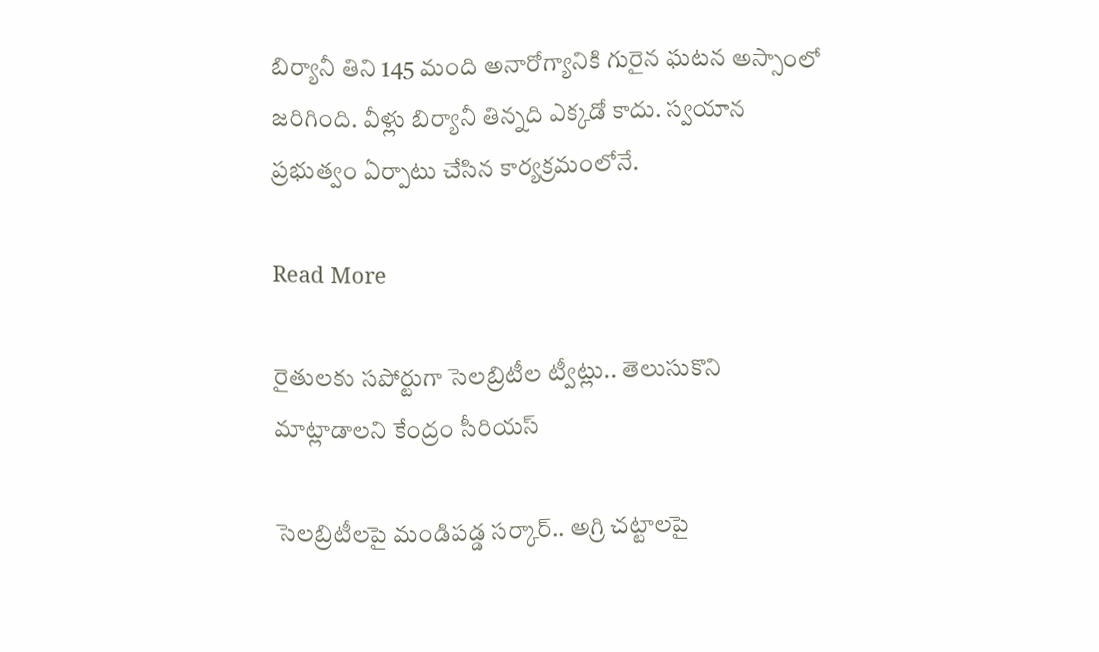బిర్యానీ తిని 145 మంది అనారోగ్యానికి గురైన ఘటన అస్సాంలో జరిగింది. వీళ్లు బిర్యానీ తిన్నది ఎక్కడో కాదు. స్వయాన ప్రభుత్వం ఏర్పాటు చేసిన కార్యక్రమంలోనే.

Read More

రైతులకు సపోర్టుగా సెలబ్రిటీల ట్వీట్లు.. తెలుసుకొని మాట్లాడాలని కేంద్రం సీరియస్

సెలబ్రిటీలపై మండిపడ్డ సర్కార్.. అగ్రి చట్టాలపై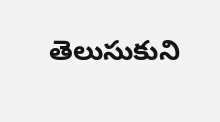తెలుసుకుని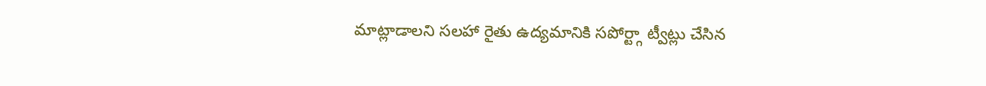మాట్లాడాలని సలహా రైతు ఉద్యమానికి సపోర్ట్గా ట్వీట్లు చేసిన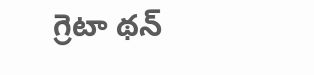గ్రెటా థన్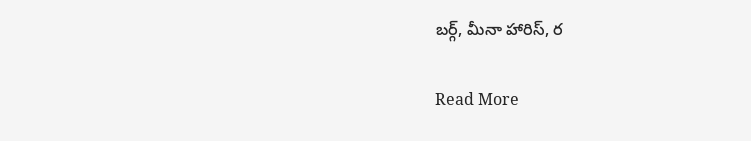బర్గ్, మీనా హారిస్, ర

Read More